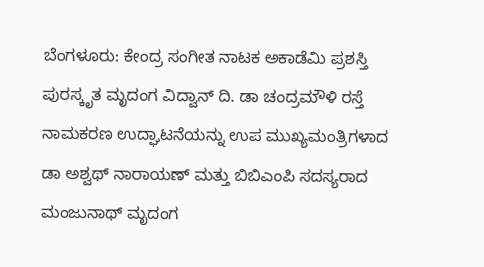ಬೆಂಗಳೂರು: ಕೇಂದ್ರ ಸಂಗೀತ ನಾಟಕ ಅಕಾಡೆಮಿ ಪ್ರಶಸ್ತಿ ಪುರಸ್ಕೃತ ಮೃದಂಗ ವಿದ್ವಾನ್ ದಿ. ಡಾ ಚಂದ್ರಮೌಳಿ ರಸ್ತೆ ನಾಮಕರಣ ಉದ್ಘಾಟನೆಯನ್ನು ಉಪ ಮುಖ್ಯಮಂತ್ರಿಗಳಾದ ಡಾ ಅಶ್ವಥ್ ನಾರಾಯಣ್ ಮತ್ತು ಬಿಬಿಎಂಪಿ ಸದಸ್ಯರಾದ ಮಂಜುನಾಥ್ ಮೃದಂಗ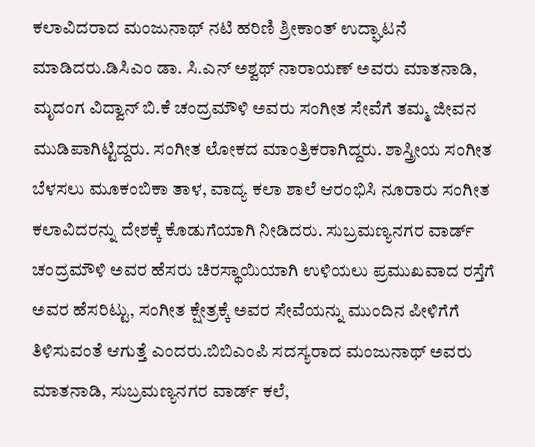ಕಲಾವಿದರಾದ ಮಂಜುನಾಥ್ ನಟಿ ಹರಿಣಿ ಶ್ರೀಕಾಂತ್ ಉದ್ಘಾಟನೆ ಮಾಡಿದರು.ಡಿಸಿಎಂ ಡಾ. ಸಿ.ಎನ್ ಅಶ್ವಥ್ ನಾರಾಯಣ್ ಅವರು ಮಾತನಾಡಿ, ಮೃದಂಗ ವಿದ್ವಾನ್ ಬಿ.ಕೆ ಚಂದ್ರಮೌಳಿ ಅವರು ಸಂಗೀತ ಸೇವೆಗೆ ತಮ್ಮ ಜೀವನ ಮುಡಿಪಾಗಿಟ್ಟಿದ್ದರು. ಸಂಗೀತ ಲೋಕದ ಮಾಂತ್ರಿಕರಾಗಿದ್ದರು. ಶಾಸ್ತ್ರೀಯ ಸಂಗೀತ ಬೆಳಸಲು ಮೂಕಂಬಿಕಾ ತಾಳ, ವಾದ್ಯ ಕಲಾ ಶಾಲೆ ಆರಂಭಿಸಿ ನೂರಾರು ಸಂಗೀತ ಕಲಾವಿದರನ್ನು ದೇಶಕ್ಕೆ ಕೊಡುಗೆಯಾಗಿ ನೀಡಿದರು. ಸುಬ್ರಮಣ್ಯನಗರ ವಾರ್ಡ್ ಚಂದ್ರಮೌಳಿ ಅವರ ಹೆಸರು ಚಿರಸ್ಥಾಯಿಯಾಗಿ ಉಳಿಯಲು ಪ್ರಮುಖವಾದ ರಸ್ತೆಗೆ ಅವರ ಹೆಸರಿಟ್ಟು, ಸಂಗೀತ ಕ್ಷೇತ್ರಕ್ಕೆ ಅವರ ಸೇವೆಯನ್ನು ಮುಂದಿನ ಪೀಳಿಗೆಗೆ ತಿಳಿಸುವಂತೆ ಆಗುತ್ತೆ ಎಂದರು.ಬಿಬಿಎಂಪಿ ಸದಸ್ಯರಾದ ಮಂಜುನಾಥ್ ಅವರು ಮಾತನಾಡಿ, ಸುಬ್ರಮಣ್ಯನಗರ ವಾರ್ಡ್ ಕಲೆ,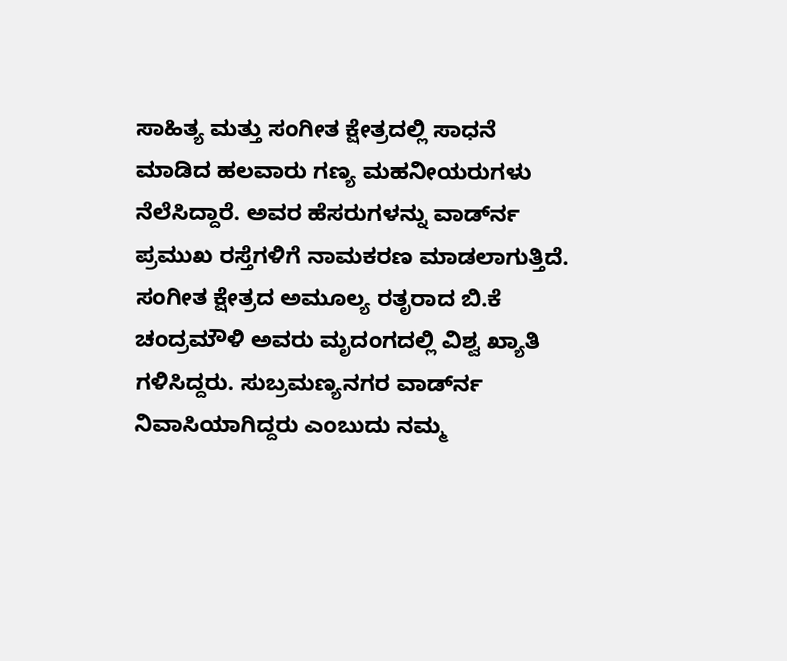ಸಾಹಿತ್ಯ ಮತ್ತು ಸಂಗೀತ ಕ್ಷೇತ್ರದಲ್ಲಿ ಸಾಧನೆ ಮಾಡಿದ ಹಲವಾರು ಗಣ್ಯ ಮಹನೀಯರುಗಳು ನೆಲೆಸಿದ್ದಾರೆ. ಅವರ ಹೆಸರುಗಳನ್ನು ವಾರ್ಡ್‍ನ ಪ್ರಮುಖ ರಸ್ತೆಗಳಿಗೆ ನಾಮಕರಣ ಮಾಡಲಾಗುತ್ತಿದೆ. ಸಂಗೀತ ಕ್ಷೇತ್ರದ ಅಮೂಲ್ಯ ರತೃರಾದ ಬಿ.ಕೆ ಚಂದ್ರಮೌಳಿ ಅವರು ಮೃದಂಗದಲ್ಲಿ ವಿಶ್ವ ಖ್ಯಾತಿ ಗಳಿಸಿದ್ದರು. ಸುಬ್ರಮಣ್ಯನಗರ ವಾರ್ಡ್‍ನ ನಿವಾಸಿಯಾಗಿದ್ದರು ಎಂಬುದು ನಮ್ಮ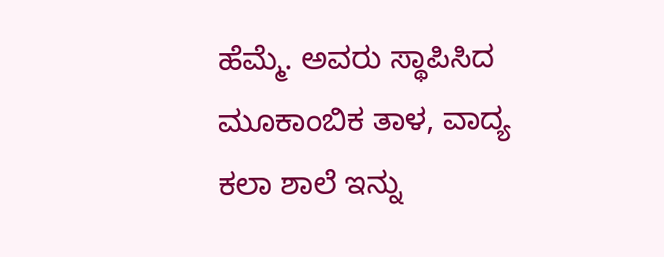ಹೆಮ್ಮೆ. ಅವರು ಸ್ಥಾಪಿಸಿದ ಮೂಕಾಂಬಿಕ ತಾಳ, ವಾದ್ಯ ಕಲಾ ಶಾಲೆ ಇನ್ನು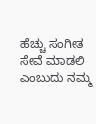ಹೆಚ್ಚು ಸಂಗೀತ ಸೇವೆ ಮಾಡಲಿ ಎಂಬುದು ನಮ್ಮ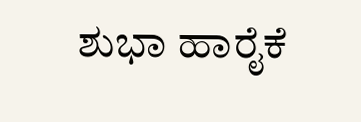ಶುಭಾ ಹಾರೈಕೆ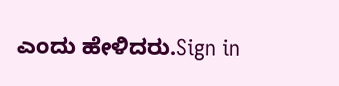ಎಂದು ಹೇಳಿದರು.Sign in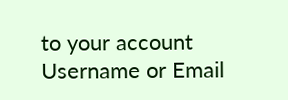to your account
Username or Email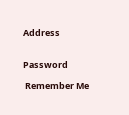Address


Password

 Remember Me